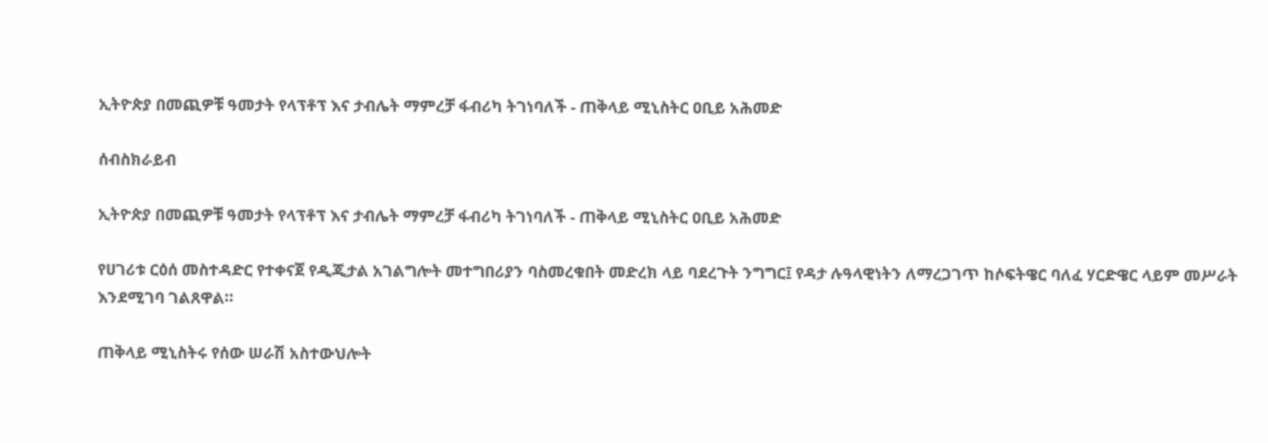ኢትዮጵያ በመጪዎቹ ዓመታት የላፕቶፕ እና ታብሌት ማምረቻ ፋብሪካ ትገነባለች - ጠቅላይ ሚኒስትር ዐቢይ አሕመድ

ሰብስክራይብ

ኢትዮጵያ በመጪዎቹ ዓመታት የላፕቶፕ እና ታብሌት ማምረቻ ፋብሪካ ትገነባለች - ጠቅላይ ሚኒስትር ዐቢይ አሕመድ

የሀገሪቱ ርዕሰ መስተዳድር የተቀናጀ የዲጂታል አገልግሎት መተግበሪያን ባስመረቁበት መድረክ ላይ ባደረጉት ንግግር፤ የዳታ ሉዓላዊነትን ለማረጋገጥ ከሶፍትዌር ባለፈ ሃርድዌር ላይም መሥራት እንደሚገባ ገልጸዋል።

ጠቅላይ ሚኒስትሩ የሰው ሠራሽ አስተውህሎት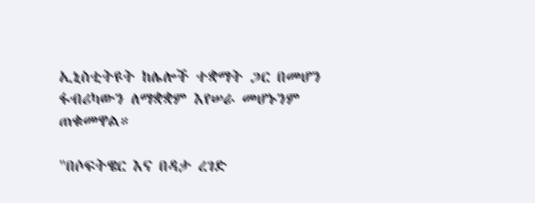ኢኒስቲትዩት ከሌሎች ተቋማት ጋር በመሆን ፋብሪካውን ለማቋቋም እየሠራ መሆኑንም ጠቁመዋል።

"በሶፍትዌር እና በዳታ ረገድ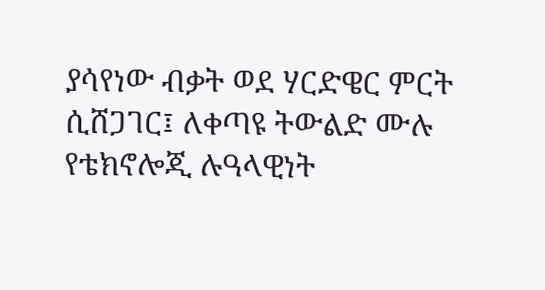ያሳየነው ብቃት ወደ ሃርድዌር ምርት ሲሸጋገር፤ ለቀጣዩ ትውልድ ሙሉ የቴክኖሎጂ ሉዓላዊነት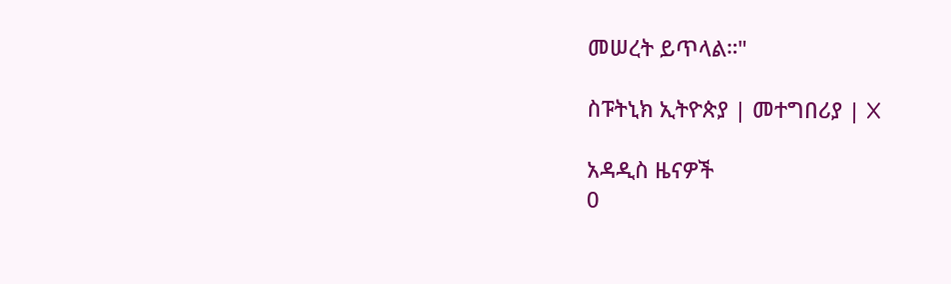መሠረት ይጥላል።"

ስፑትኒክ ኢትዮጵያ | መተግበሪያ | X

አዳዲስ ዜናዎች
0